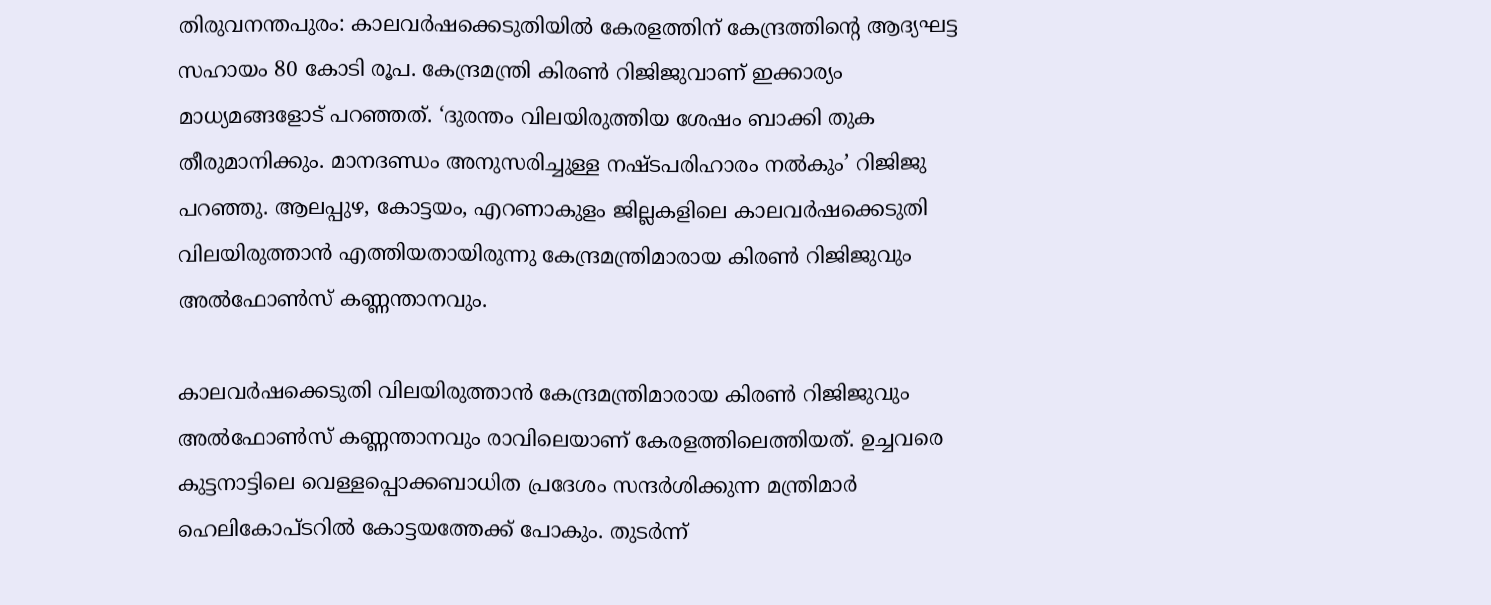തിരുവനന്തപുരം: കാലവര്‍ഷക്കെടുതിയില്‍ കേരളത്തിന് കേന്ദ്രത്തിന്റെ ആദ്യഘട്ട സഹായം 80 കോടി രൂപ. കേന്ദ്രമന്ത്രി കിരണ്‍ റിജിജുവാണ് ഇക്കാര്യം മാധ്യമങ്ങളോട് പറഞ്ഞത്. ‘ദുരന്തം വിലയിരുത്തിയ ശേഷം ബാക്കി തുക തീരുമാനിക്കും. മാനദണ്ഡം അനുസരിച്ചുള്ള നഷ്ടപരിഹാരം നല്‍കും’ റിജിജു പറഞ്ഞു. ആലപ്പുഴ, കോട്ടയം, എറണാകുളം ജില്ലകളിലെ കാലവര്‍ഷക്കെടുതി വിലയിരുത്താന്‍ എത്തിയതായിരുന്നു കേന്ദ്രമന്ത്രിമാരായ കിരണ്‍ റിജിജുവും അല്‍ഫോണ്‍സ് കണ്ണന്താനവും.

കാലവര്‍ഷക്കെടുതി വിലയിരുത്താന്‍ കേന്ദ്രമന്ത്രിമാരായ കിരണ്‍ റിജിജുവും അല്‍ഫോണ്‍സ് കണ്ണന്താനവും രാവിലെയാണ് കേരളത്തിലെത്തിയത്. ഉച്ചവരെ കുട്ടനാട്ടിലെ വെള്ളപ്പൊക്കബാധിത പ്രദേശം സന്ദര്‍ശിക്കുന്ന മന്ത്രിമാര്‍ ഹെലികോപ്ടറില്‍ കോട്ടയത്തേക്ക് പോകും. തുടര്‍ന്ന്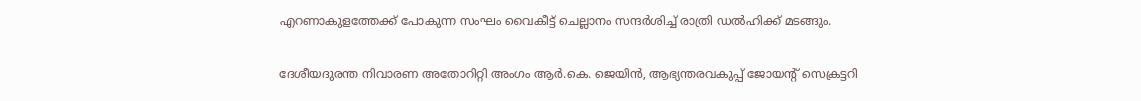എറണാകുളത്തേക്ക് പോകുന്ന സംഘം വൈകീട്ട് ചെല്ലാനം സന്ദര്‍ശിച്ച് രാത്രി ഡല്‍ഹിക്ക് മടങ്ങും.

ദേശീയദുരന്ത നിവാരണ അതോറിറ്റി അംഗം ആര്‍.കെ. ജെയിന്‍, ആഭ്യന്തരവകുപ്പ് ജോയന്റ് സെക്രട്ടറി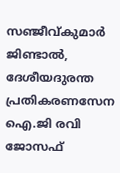സഞ്ജീവ്കുമാര്‍ ജിണ്ടാല്‍, ദേശീയദുരന്ത പ്രതികരണസേന ഐ.ജി രവി ജോസഫ്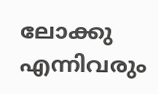ലോക്കു എന്നിവരും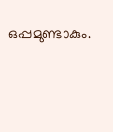ഒപ്പമുണ്ടാകും.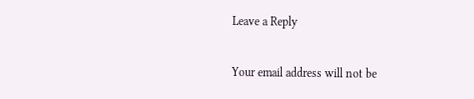Leave a Reply

Your email address will not be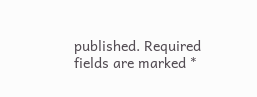published. Required fields are marked *